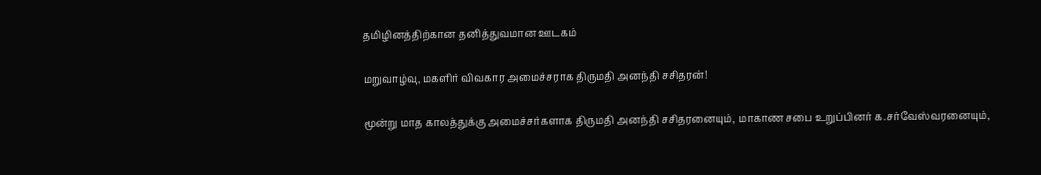தமிழினத்திற்கான தனித்துவமான ஊடகம்

மறுவாழ்வு, மகளிர் விவகார அமைச்சராக திருமதி அனந்தி சசிதரன்!

மூன்று மாத காலத்துக்கு அமைச்சர்களாக திருமதி அனந்தி சசிதரனையும், மாகாண சபை உறுப்பினர் க.சர்வேஸ்வரனையும்,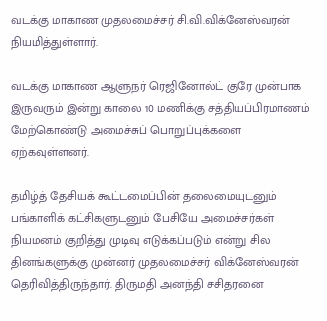வடக்கு மாகாண முதலமைச்சர் சி.வி.விக்னேஸ்வரன் நியமித்துள்ளார்.

வடக்கு மாகாண ஆளுநர் ரெஜினோல்ட் குரே முன்பாக இருவரும் இன்று காலை 10 மணிக்கு சத்தியப்பிரமாணம் மேற்கொண்டு அமைச்சுப் பொறுப்புக்களை ஏற்கவுள்ளனர்.

தமிழ்த் தேசியக் கூட்டமைப்பின் தலைமையுடனும் பங்காளிக் கட்சிகளுடனும் பேசியே அமைச்சர்கள் நியமனம் குறித்து முடிவு எடுக்கப்படும் என்று சில தினங்களுக்கு முன்னர் முதலமைச்சர் விக்னேஸ்வரன் தெரிவித்திருந்தார். திருமதி அனந்தி சசிதரனை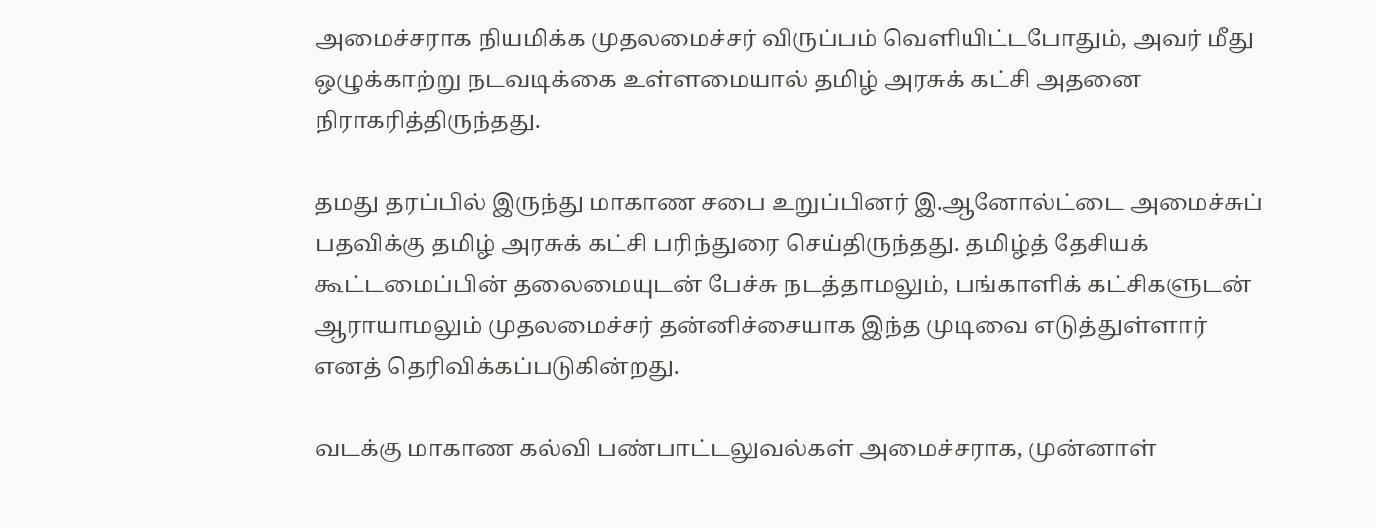அமைச்சராக நியமிக்க முதலமைச்சர் விருப்பம் வெளியிட்டபோதும், அவர் மீது ஒழுக்காற்று நடவடிக்கை உள்ளமையால் தமிழ் அரசுக் கட்சி அதனை நிராகரித்திருந்தது.

தமது தரப்பில் இருந்து மாகாண சபை உறுப்பினர் இ.ஆனோல்ட்டை அமைச்சுப் பதவிக்கு தமிழ் அரசுக் கட்சி பரிந்துரை செய்திருந்தது. தமிழ்த் தேசியக் கூட்டமைப்பின் தலைமையுடன் பேச்சு நடத்தாமலும், பங்காளிக் கட்சிகளுடன் ஆராயாமலும் முதலமைச்சர் தன்னிச்சையாக இந்த முடிவை எடுத்துள்ளார் எனத் தெரிவிக்கப்படுகின்றது.

வடக்கு மாகாண கல்வி பண்பாட்டலுவல்கள் அமைச்சராக, முன்னாள்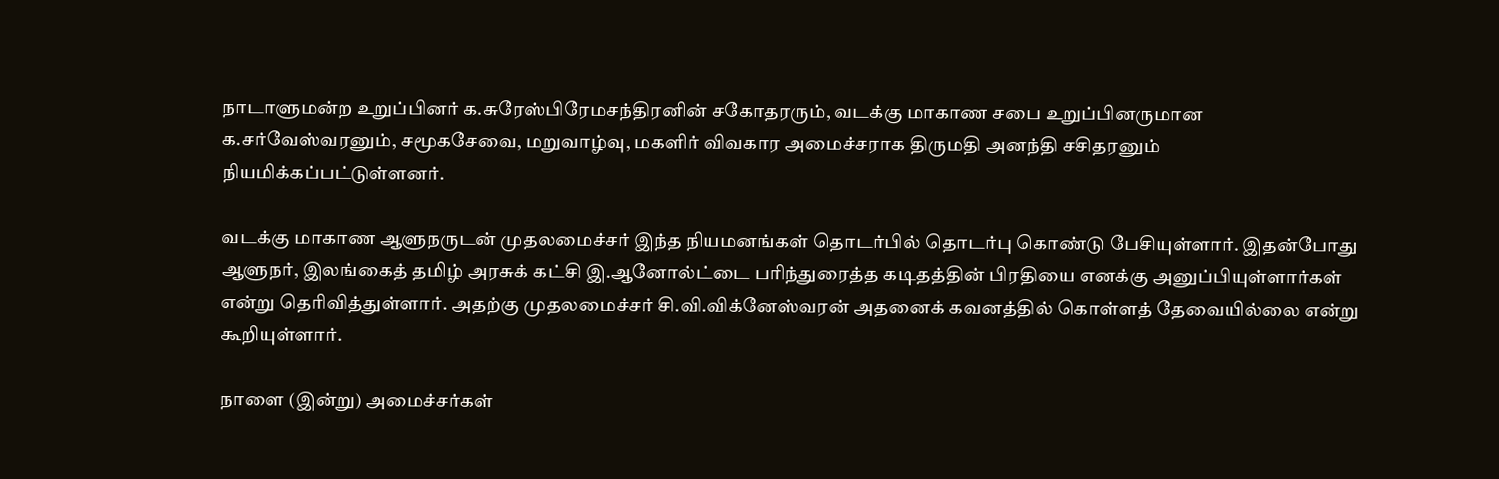நாடாளுமன்ற உறுப்பினர் க.சுரேஸ்பிரேமசந்திரனின் சகோதரரும், வடக்கு மாகாண சபை உறுப்பினருமான க.சர்வேஸ்வரனும், சமூகசேவை, மறுவாழ்வு, மகளிர் விவகார அமைச்சராக திருமதி அனந்தி சசிதரனும் நியமிக்கப்பட்டுள்ளனர்.

வடக்கு மாகாண ஆளுநருடன் முதலமைச்சர் இந்த நியமனங்கள் தொடர்பில் தொடர்பு கொண்டு பேசியுள்ளார். இதன்போது ஆளுநர், இலங்கைத் தமிழ் அரசுக் கட்சி இ.ஆனோல்ட்டை பரிந்துரைத்த கடிதத்தின் பிரதியை எனக்கு அனுப்பியுள்ளார்கள் என்று தெரிவித்துள்ளார். அதற்கு முதலமைச்சர் சி.வி.விக்னேஸ்வரன் அதனைக் கவனத்தில் கொள்ளத் தேவையில்லை என்று கூறியுள்ளார்.

நாளை (இன்று) அமைச்சர்கள்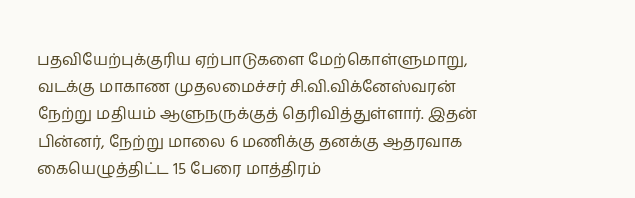பதவியேற்புக்குரிய ஏற்பாடுகளை மேற்கொள்ளுமாறு, வடக்கு மாகாண முதலமைச்சர் சி.வி.விக்னேஸ்வரன் நேற்று மதியம் ஆளுநருக்குத் தெரிவித்துள்ளார். இதன் பின்னர், நேற்று மாலை 6 மணிக்கு தனக்கு ஆதரவாக கையெழுத்திட்ட 15 பேரை மாத்திரம்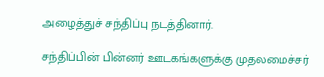அழைத்துச் சந்திப்பு நடத்தினார்.

சந்திப்பின் பின்னர் ஊடகங்களுக்கு முதலமைச்சர்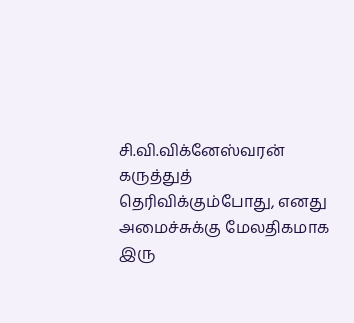சி.வி.விக்னேஸ்வரன் கருத்துத் தெரிவிக்கும்போது, எனது அமைச்சுக்கு மேலதிகமாக இரு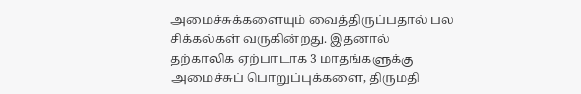அமைச்சுக்களையும் வைத்திருப்பதால் பல சிக்கல்கள் வருகின்றது. இதனால் தற்காலிக ஏற்பாடாக 3 மாதங்களுக்கு அமைச்சுப் பொறுப்புக்களை, திருமதி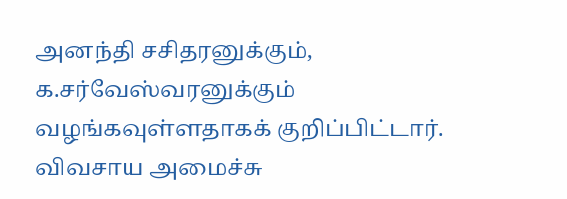அனந்தி சசிதரனுக்கும், க.சர்வேஸ்வரனுக்கும் வழங்கவுள்ளதாகக் குறிப்பிட்டார். விவசாய அமைச்சு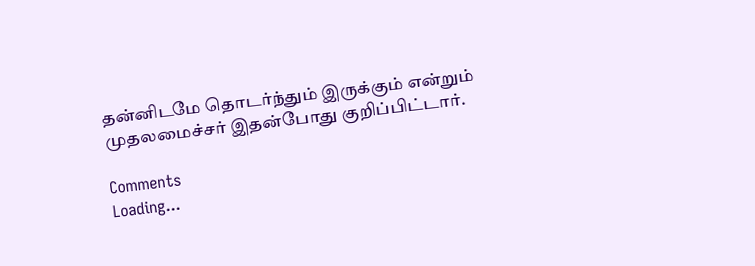தன்னிடமே தொடர்ந்தும் இருக்கும் என்றும் முதலமைச்சர் இதன்போது குறிப்பிட்டார்.

Comments
Loading...